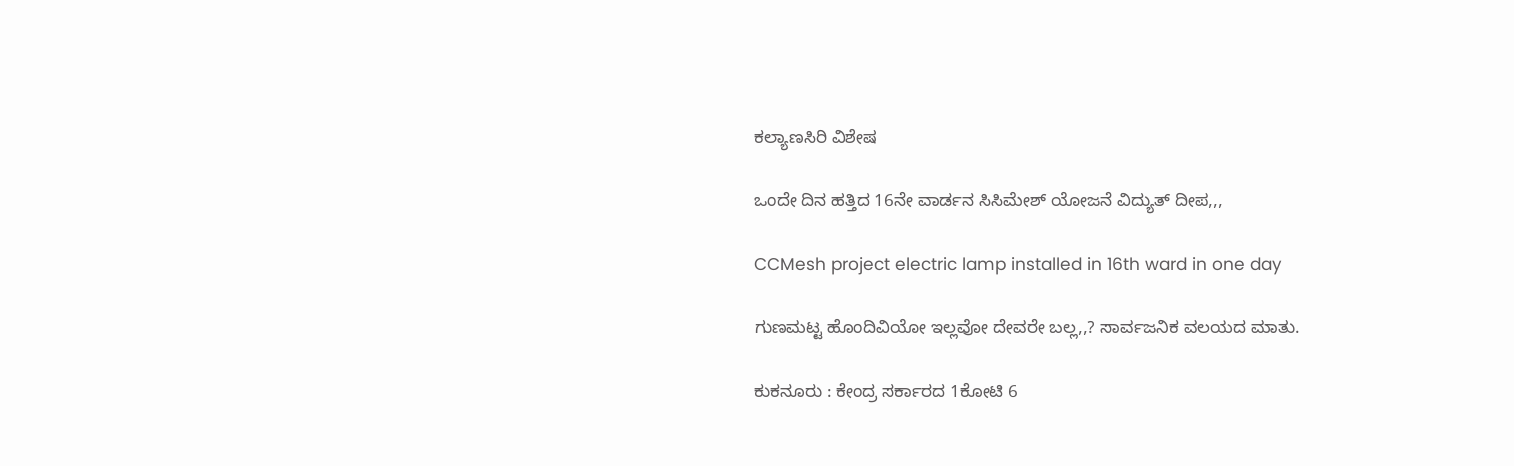ಕಲ್ಯಾಣಸಿರಿ ವಿಶೇಷ

ಒಂದೇ ದಿನ ಹತ್ತಿದ 16ನೇ ವಾರ್ಡನ ಸಿಸಿಮೇಶ್ ಯೋಜನೆ ವಿದ್ಯುತ್ ದೀಪ,,,

CCMesh project electric lamp installed in 16th ward in one day

ಗುಣಮಟ್ಟ ಹೊಂದಿವಿಯೋ ಇಲ್ಲವೋ ದೇವರೇ ಬಲ್ಲ,,? ಸಾರ್ವಜನಿಕ ವಲಯದ ಮಾತು.

ಕುಕನೂರು : ಕೇಂದ್ರ ಸರ್ಕಾರದ 1ಕೋಟಿ 6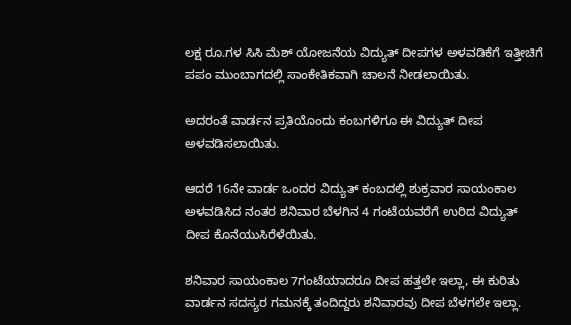ಲಕ್ಷ ರೂ.ಗಳ ಸಿಸಿ ಮೆಶ್ ಯೋಜನೆಯ ವಿದ್ಯುತ್ ದೀಪಗಳ ಅಳವಡಿಕೆಗೆ ಇತ್ತೀಚಿಗೆ ಪಪಂ ಮುಂಬಾಗದಲ್ಲಿ ಸಾಂಕೇತಿಕವಾಗಿ ಚಾಲನೆ ನೀಡಲಾಯಿತು.

ಅದರಂತೆ ವಾರ್ಡನ ಪ್ರತಿಯೊಂದು ಕಂಬಗಳಿಗೂ ಈ ವಿದ್ಯುತ್ ದೀಪ ಅಳವಡಿಸಲಾಯಿತು.

ಆದರೆ 16ನೇ ವಾರ್ಡ ಒಂದರ ವಿದ್ಯುತ್ ಕಂಬದಲ್ಲಿ ಶುಕ್ರವಾರ ಸಾಯಂಕಾಲ ಅಳವಡಿಸಿದ ನಂತರ ಶನಿವಾರ ಬೆಳಗಿನ 4 ಗಂಟೆಯವರೆಗೆ ಉರಿದ ವಿದ್ಯುತ್ ದೀಪ ಕೊನೆಯುಸಿರೆಳೆಯಿತು.

ಶನಿವಾರ ಸಾಯಂಕಾಲ 7ಗಂಟೆಯಾದರೂ ದೀಪ ಹತ್ತಲೇ ಇಲ್ಲಾ, ಈ ಕುರಿತು ವಾರ್ಡನ ಸದಸ್ಯರ ಗಮನಕ್ಕೆ ತಂದಿದ್ದರು ಶನಿವಾರವು ದೀಪ ಬೆಳಗಲೇ ಇಲ್ಲಾ.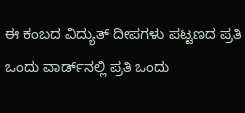ಈ ಕಂಬದ ವಿದ್ಯುತ್ ದೀಪಗಳು ಪಟ್ಟಣದ ಪ್ರತಿ ಒಂದು ವಾರ್ಡ್‌ನಲ್ಲಿ ಪ್ರತಿ ಒಂದು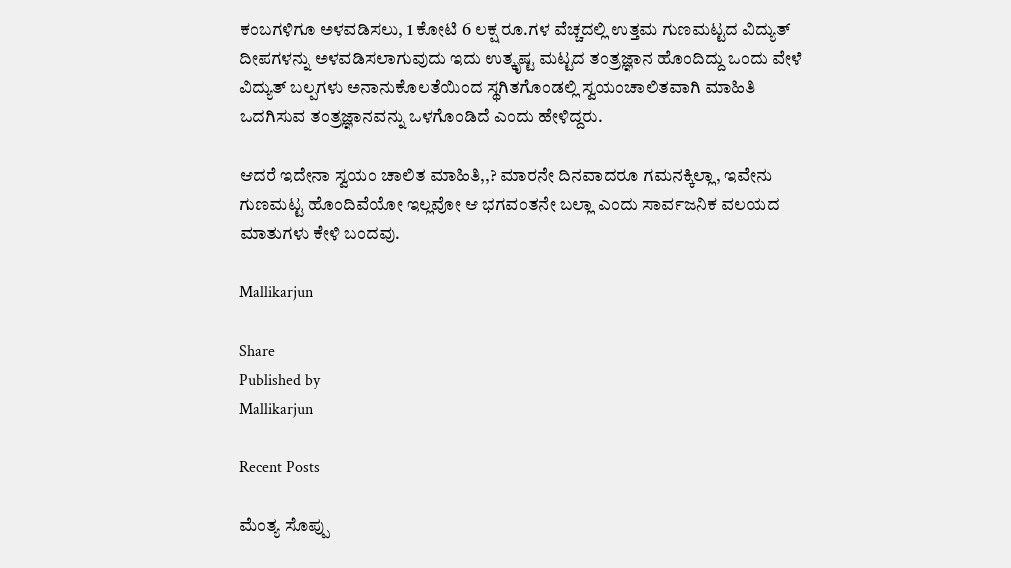ಕಂಬಗಳಿಗೂ ಅಳವಡಿಸಲು, 1 ಕೋಟಿ 6 ಲಕ್ಷ ರೂ.ಗಳ ವೆಚ್ಚದಲ್ಲಿ ಉತ್ತಮ ಗುಣಮಟ್ಟದ ವಿದ್ಯುತ್ ದೀಪಗಳನ್ನು ಅಳವಡಿಸಲಾಗುವುದು ಇದು ಉತ್ಕೃಷ್ಟ ಮಟ್ಟದ ತಂತ್ರಜ್ಞಾನ ಹೊಂದಿದ್ದು ಒಂದು ವೇಳೆ ವಿದ್ಯುತ್‌ ಬಲ್ಪಗಳು ಅನಾನುಕೊಲತೆಯಿಂದ ಸ್ಥಗಿತಗೊಂಡಲ್ಲಿ ಸ್ವಯಂಚಾಲಿತವಾಗಿ ಮಾಹಿತಿ ಒದಗಿಸುವ ತಂತ್ರಜ್ಞಾನವನ್ನು ಒಳಗೊಂಡಿದೆ ಎಂದು ಹೇಳಿದ್ದರು.

ಆದರೆ ಇದೇನಾ ಸ್ವಯಂ ಚಾಲಿತ ಮಾಹಿತಿ,,? ಮಾರನೇ ದಿನವಾದರೂ ಗಮನಕ್ಕಿಲ್ಲಾ, ಇವೇನು ಗುಣಮಟ್ಟ ಹೊಂದಿವೆಯೋ ಇಲ್ಲವೋ ಆ ಭಗವಂತನೇ ಬಲ್ಲಾ ಎಂದು ಸಾರ್ವಜನಿಕ ವಲಯದ ಮಾತುಗಳು ಕೇಳಿ ಬಂದವು.

Mallikarjun

Share
Published by
Mallikarjun

Recent Posts

ಮೆಂತ್ಯ ಸೊಪ್ಪು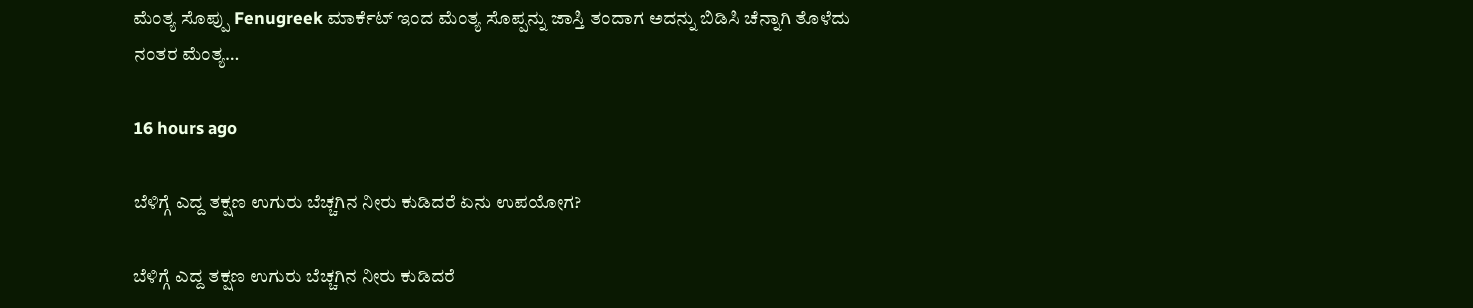ಮೆಂತ್ಯ ಸೊಪ್ಪು Fenugreek ಮಾರ್ಕೆಟ್ ಇಂದ ಮೆಂತ್ಯ ಸೊಪ್ಪನ್ನು ಜಾಸ್ತಿ ತಂದಾಗ ಅದನ್ನು ಬಿಡಿಸಿ ಚೆನ್ನಾಗಿ ತೊಳೆದು ನಂತರ ಮೆಂತ್ಯ…

16 hours ago

ಬೆಳಿಗ್ಗೆ ಎದ್ದ ತಕ್ಷಣ ಉಗುರು ಬೆಚ್ಚಗಿನ ನೀರು ಕುಡಿದರೆ ಏನು ಉಪಯೋಗ?

ಬೆಳಿಗ್ಗೆ ಎದ್ದ ತಕ್ಷಣ ಉಗುರು ಬೆಚ್ಚಗಿನ ನೀರು ಕುಡಿದರೆ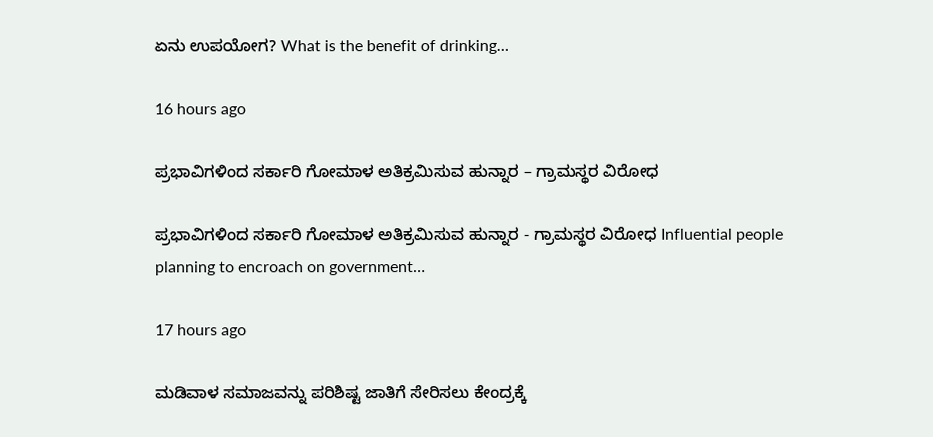ಏನು ಉಪಯೋಗ? What is the benefit of drinking…

16 hours ago

ಪ್ರಭಾವಿಗಳಿಂದ ಸರ್ಕಾರಿ ಗೋಮಾಳ ಅತಿಕ್ರಮಿಸುವ ಹುನ್ನಾರ – ಗ್ರಾಮಸ್ಥರ ವಿರೋಧ

ಪ್ರಭಾವಿಗಳಿಂದ ಸರ್ಕಾರಿ ಗೋಮಾಳ ಅತಿಕ್ರಮಿಸುವ ಹುನ್ನಾರ - ಗ್ರಾಮಸ್ಥರ ವಿರೋಧ Influential people planning to encroach on government…

17 hours ago

ಮಡಿವಾಳ ಸಮಾಜವನ್ನು ಪರಿಶಿಷ್ಟ ಜಾತಿಗೆ ಸೇರಿಸಲು ಕೇಂದ್ರಕ್ಕೆ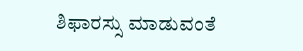ಶಿಫಾರಸ್ಸು ಮಾಡುವಂತೆ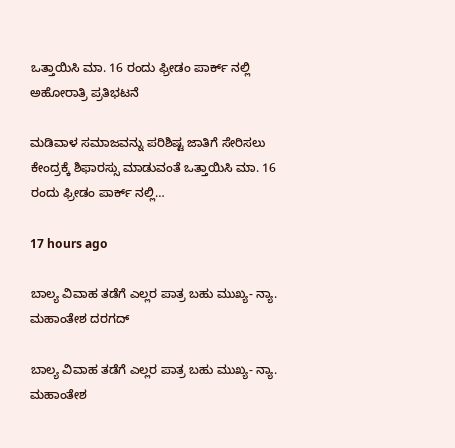ಒತ್ತಾಯಿಸಿ ಮಾ. 16 ರಂದು ಫ್ರೀಡಂ ಪಾರ್ಕ್‌ ನಲ್ಲಿ ಅಹೋರಾತ್ರಿ ಪ್ರತಿಭಟನೆ

ಮಡಿವಾಳ ಸಮಾಜವನ್ನು ಪರಿಶಿಷ್ಟ ಜಾತಿಗೆ ಸೇರಿಸಲು ಕೇಂದ್ರಕ್ಕೆ ಶಿಫಾರಸ್ಸು ಮಾಡುವಂತೆ ಒತ್ತಾಯಿಸಿ ಮಾ. 16 ರಂದು ಫ್ರೀಡಂ ಪಾರ್ಕ್‌ ನಲ್ಲಿ…

17 hours ago

ಬಾಲ್ಯ ವಿವಾಹ ತಡೆಗೆ ಎಲ್ಲರ ಪಾತ್ರ ಬಹು ಮುಖ್ಯ- ನ್ಯಾ. ಮಹಾಂತೇಶ ದರಗದ್

ಬಾಲ್ಯ ವಿವಾಹ ತಡೆಗೆ ಎಲ್ಲರ ಪಾತ್ರ ಬಹು ಮುಖ್ಯ- ನ್ಯಾ. ಮಹಾಂತೇಶ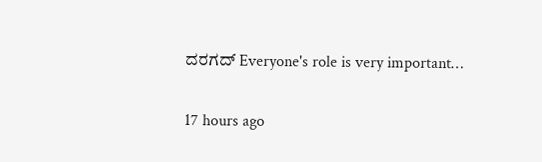ದರಗದ್ Everyone's role is very important…

17 hours ago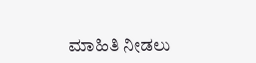ಮಾಹಿತಿ ನೀಡಲು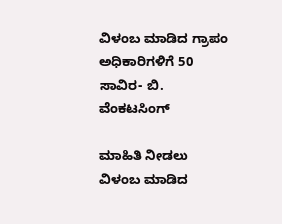ವಿಳಂಬ ಮಾಡಿದ ಗ್ರಾಪಂ ಅಧಿಕಾರಿಗಳಿಗೆ 50 ಸಾವಿರ- ಬಿ. ವೆಂಕಟಸಿಂಗ್

ಮಾಹಿತಿ ನೀಡಲು ವಿಳಂಬ ಮಾಡಿದ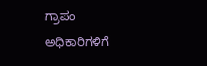ಗ್ರಾಪಂ ಅಧಿಕಾರಿಗಳಿಗೆ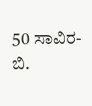50 ಸಾವಿರ- ಬಿ.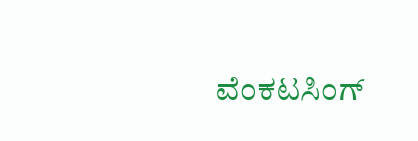ವೆಂಕಟಸಿಂಗ್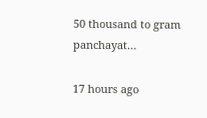50 thousand to gram panchayat…

17 hours ago